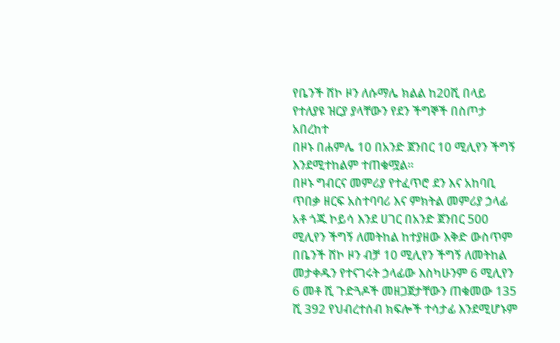የቤንች ሸኮ ዞን ለሱማሌ ክልል ከ20ሺ በላይ የተለያዩ ዝርያ ያላቸውን የደን ችግኞች በስጦታ አበረከተ
በዞኑ በሐምሌ 10 በአንድ ጀንበር 10 ሚሊየን ችግኝ እንደሚተከልም ተጠቁሟል።
በዞኑ ግብርና መምሪያ የተፈጥሮ ደን እና አከባቢ ጥበቃ ዘርፍ አስተባባሪ እና ምክትል መምሪያ ኃላፊ አቶ ጎጁ ኮይሳ እንደ ሀገር በአንድ ጀንበር 500 ሚሊየን ችግኝ ለመትከል ከተያዘው እቅድ ውስጥም በቤንች ሸኮ ዞን ብቻ 10 ሚሊየን ችግኝ ለመትከል መታቀዱን የተናገሩት ኃላፊው እስካሁንም 6 ሚሊየን 6 መቶ ሺ ጉድጓዶች መዘጋጀታቸውን ጠቁመው 135 ሺ 392 የህብረተሰብ ክፍሎች ተሳታፊ እንደሚሆኑም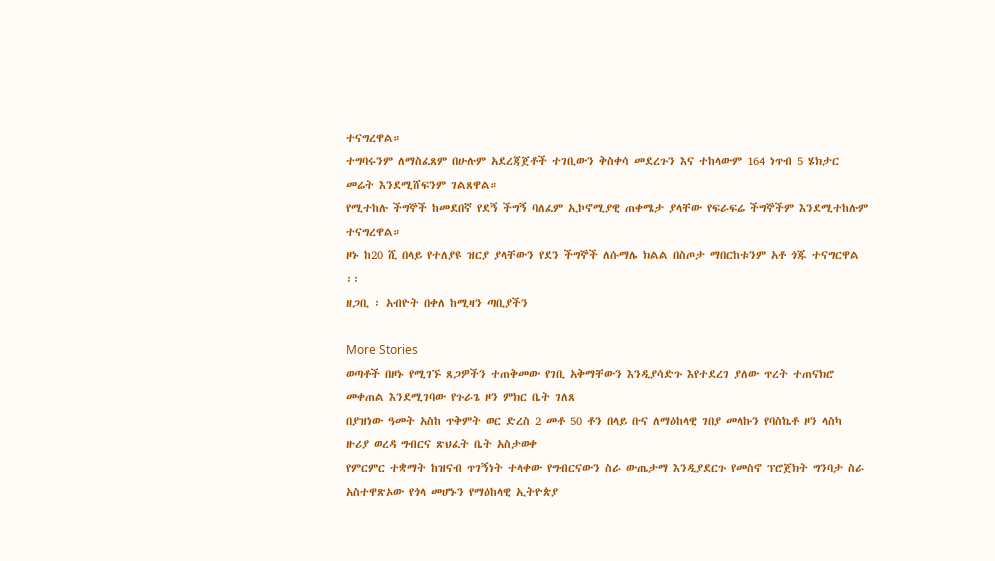ተናግረዋል።
ተግባሩንም ለማስፈጸም በሁሉም አደረጃጀቶች ተገቢውን ቅስቀሳ መደረጉን እና ተከላውም 164 ነጥብ 5 ሄክታር መሬት እንደሚሸፍንም ገልጸዋል።
የሚተከሉ ችግኞች ከመደበኛ የደኝ ችግኝ ባለፈም ኢኮኖሚያዊ ጠቀሜታ ያላቸው የፍራፍሬ ችግኞችም እንደሚተከሉም ተናግረዋል።
ዞኑ ከ20 ሺ በላይ የተለያዩ ዝርያ ያላቸውን የደን ችግኞች ለሱማሌ ክልል በስጦታ ማበርከቱንም አቶ ጎጁ ተናግርዋል ፡፡
ዘጋቢ ፡ አብዮት በቀለ ከሚዛን ጣቢያችን

More Stories
ወጣቶች በዞኑ የሚገኙ ጸጋዎችን ተጠቅመው የገቢ አቅማቸውን እንዲያሳድጉ እየተደረገ ያለው ጥረት ተጠናክሮ መቀጠል እንደሚገባው የጉራጌ ዞን ምክር ቤት ገለጸ
በያዝነው ዓመት አስከ ጥቅምት ወር ድረስ 2 መቶ 50 ቶን በላይ ቡና ለማዕከላዊ ገበያ መላኩን የባስኬቶ ዞን ላስካ ዙሪያ ወረዳ ግብርና ጽህፈት ቤት አስታወቀ
የምርምር ተቋማት ከዝናብ ጥገኝነት ተላቀው የግብርናውን ስራ ውጤታማ እንዲያደርጉ የመስኖ ፕሮጀክት ግንባታ ስራ አስተዋጽኦው የጎላ መሆኑን የማዕከላዊ ኢትዮጵያ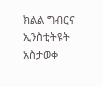ክልል ግብርና ኢንስቲትዩት አስታወቀ